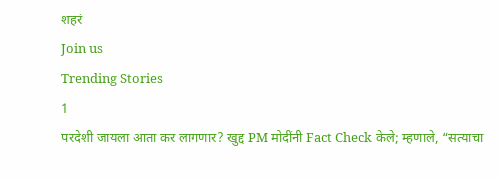शहरं
Join us
Trending Stories
1
परदेशी जायला आता कर लागणार? खुद्द PM मोदींनी Fact Check केले; म्हणाले, “सत्याचा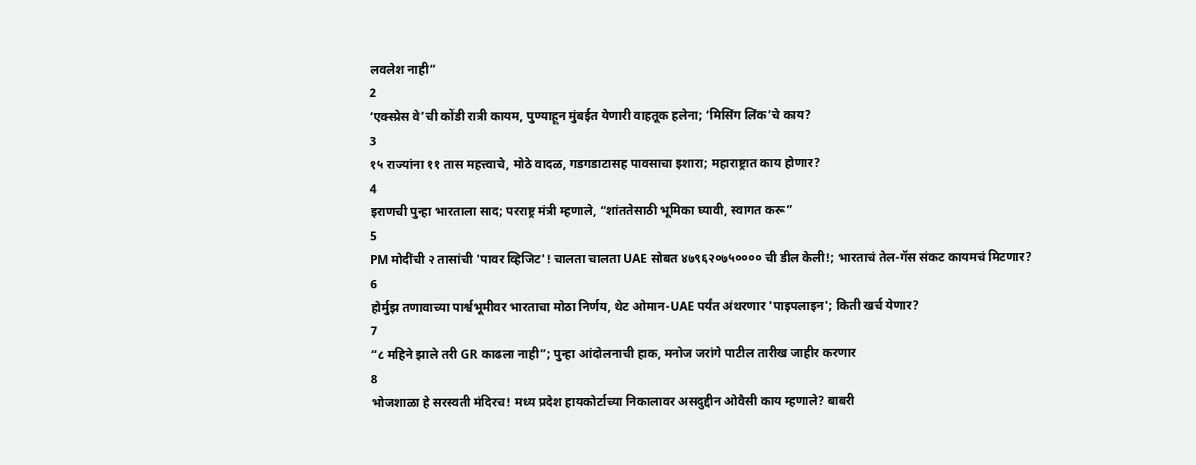लवलेश नाही”
2
‘एक्स्प्रेस वे’ची कोंडी रात्री कायम, पुण्याहून मुंबईत येणारी वाहतूक हलेना; ‘मिसिंग लिंक’चे काय?
3
१५ राज्यांना ११ तास महत्त्वाचे, मोठे वादळ, गडगडाटासह पावसाचा इशारा; महाराष्ट्रात काय होणार?
4
इराणची पुन्हा भारताला साद; परराष्ट्र मंत्री म्हणाले, “शांततेसाठी भूमिका घ्यावी, स्वागत करू”
5
PM मोदींची २ तासांची 'पावर व्हिजिट'! चालता चालता UAE सोबत ४७९६२०७५०००० ची डील केली!; भारताचं तेल-गॅस संकट कायमचं मिटणार?
6
होर्मुझ तणावाच्या पार्श्वभूमीवर भारताचा मोठा निर्णय, थेट ओमान-UAE पर्यंत अंथरणार 'पाइपलाइन'; किती खर्च येणार?
7
“८ महिने झाले तरी GR काढला नाही”; पुन्हा आंदोलनाची हाक, मनोज जरांगे पाटील तारीख जाहीर करणार
8
भोजशाळा हे सरस्वती मंदिरच! मध्य प्रदेश हायकोर्टाच्या निकालावर असदुद्दीन ओवैसी काय म्हणाले? बाबरी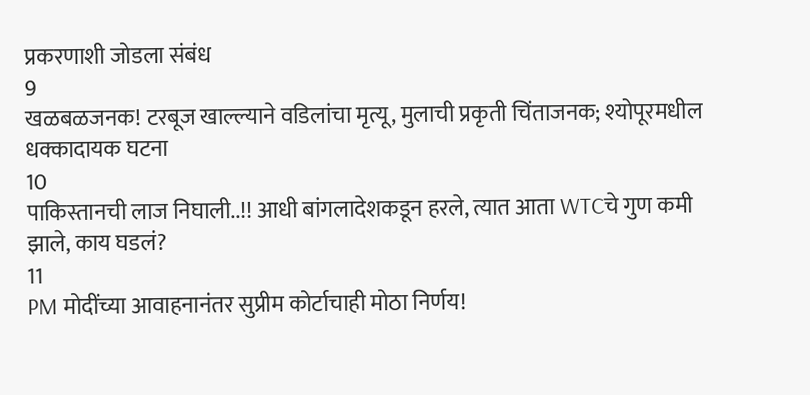प्रकरणाशी जोडला संबंध
9
खळबळजनक! टरबूज खाल्ल्याने वडिलांचा मृत्यू, मुलाची प्रकृती चिंताजनक; श्योपूरमधील धक्कादायक घटना
10
पाकिस्तानची लाज निघाली..!! आधी बांगलादेशकडून हरले, त्यात आता WTCचे गुण कमी झाले, काय घडलं?
11
PM मोदींच्या आवाहनानंतर सुप्रीम कोर्टाचाही मोठा निर्णय!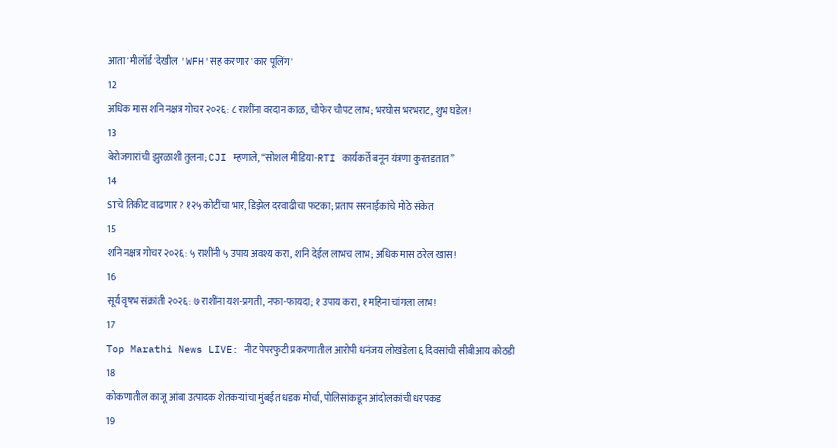आता 'मीलॉर्ड'देखील 'WFH'सह करणार 'कार पूलिंग'
12
अधिक मास शनि नक्षत्र गोचर २०२६: ८ राशींना वरदान काळ, चौफेर चौपट लाभ; भरघोस भरभराट, शुभ घडेल!
13
बेरोजगारांची झुरळाशी तुलना; CJI म्हणाले, “सोशल मीडिया-RTI कार्यकर्ते बनून यंत्रणा कुरतडतात”
14
STचे तिकीट वाढणार? १२५ कोटींचा भार, डिझेल दरवाढीचा फटका; प्रताप सरनाईकांचे मोठे संकेत
15
शनि नक्षत्र गोचर २०२६: ५ राशींनी ५ उपाय अवश्य करा, शनि देईल लाभच लाभ; अधिक मास ठरेल खास!
16
सूर्य वृषभ संक्रांती २०२६: ७ राशींना यश-प्रगती, नफा-फायदा; १ उपाय करा, १ महिना चांगला लाभ!
17
Top Marathi News LIVE: नीट पेपरफुटी प्रकरणातील आरोपी धनंजय लोखंडेला ६ दिवसांची सीबीआय कोठडी
18
कोकणातील काजू आंबा उत्पादक शेतकऱ्यांचा मुंबईत धडक मोर्चा, पोलिसांकडून आंदोलकांची धरपकड
19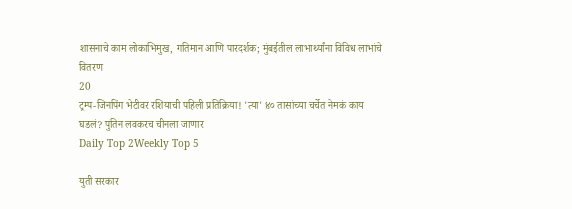शासनाचे काम लोकाभिमुख, गतिमान आणि पारदर्शक; मुंबईतील लाभार्थ्यांना विविध लाभांचे वितरण
20
ट्रम्प-जिनपिंग भेटीवर रशियाची पहिली प्रतिक्रिया! 'त्या' ४० तासांच्या चर्चेत नेमकं काय घडलं? पुतिन लवकरच चीनला जाणार
Daily Top 2Weekly Top 5

युती सरकार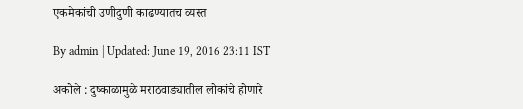एकमेकांची उणीदुणी काढण्यातच व्यस्त

By admin | Updated: June 19, 2016 23:11 IST

अकोले : दुष्काळामुळे मराठवाड्यातील लोकांचे होणारे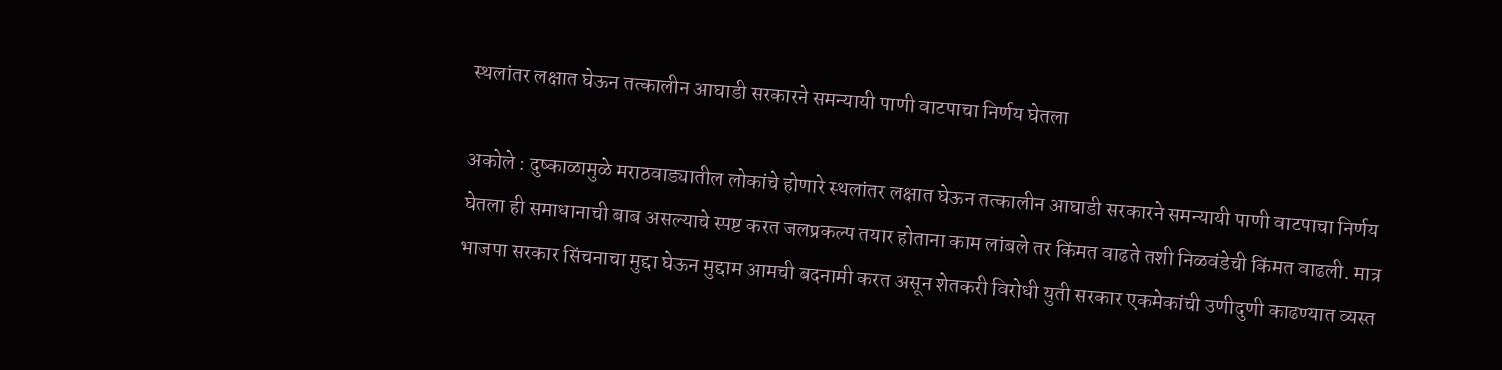स्थलांतर लक्षात घेऊन तत्कालीन आघाडी सरकारने समन्यायी पाणी वाटपाचा निर्णय घेतला

अकोले : दुष्काळामुळे मराठवाड्यातील लोकांचे होणारे स्थलांतर लक्षात घेऊन तत्कालीन आघाडी सरकारने समन्यायी पाणी वाटपाचा निर्णय घेतला ही समाधानाची बाब असल्याचे स्पष्ट करत जलप्रकल्प तयार होताना काम लांबले तर किंमत वाढते तशी निळवंडेची किंमत वाढली. मात्र भाजपा सरकार सिंचनाचा मुद्दा घेऊन मुद्दाम आमची बदनामी करत असून शेतकरी विरोधी युती सरकार एकमेकांची उणीदुणी काढण्यात व्यस्त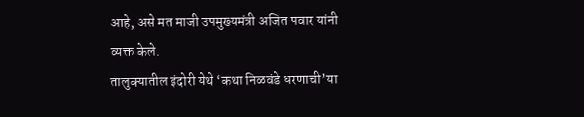आहे, असे मत माजी उपमुख्यमंत्री अजित पवार यांनी व्यक्त केले.
तालुक्यातील इंदोरी येथे ‘कथा निळवंडे धरणाची’या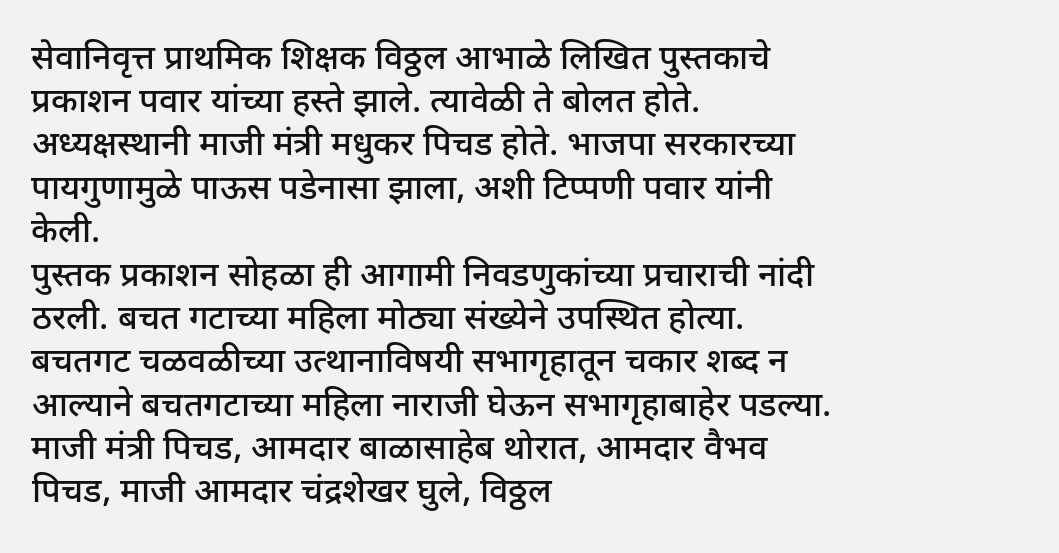सेवानिवृत्त प्राथमिक शिक्षक विठ्ठल आभाळे लिखित पुस्तकाचे प्रकाशन पवार यांच्या हस्ते झाले. त्यावेळी ते बोलत होते. अध्यक्षस्थानी माजी मंत्री मधुकर पिचड होते. भाजपा सरकारच्या पायगुणामुळे पाऊस पडेनासा झाला, अशी टिप्पणी पवार यांनी केली.
पुस्तक प्रकाशन सोहळा ही आगामी निवडणुकांच्या प्रचाराची नांदी ठरली. बचत गटाच्या महिला मोठ्या संख्येने उपस्थित होत्या. बचतगट चळवळीच्या उत्थानाविषयी सभागृहातून चकार शब्द न आल्याने बचतगटाच्या महिला नाराजी घेऊन सभागृहाबाहेर पडल्या. माजी मंत्री पिचड, आमदार बाळासाहेब थोरात, आमदार वैभव पिचड, माजी आमदार चंद्रशेखर घुले, विठ्ठल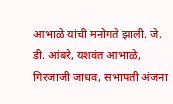आभाळे यांची मनोगते झाली. जे. डी. आंबरे, यशवंत आभाळे, गिरजाजी जाधव, सभापती अंजना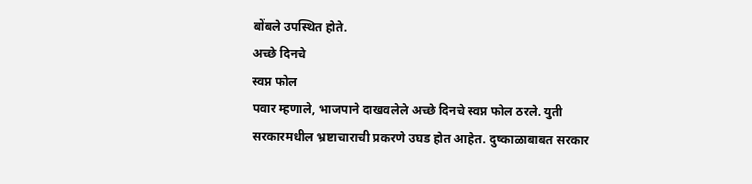बोंबले उपस्थित होते.
अच्छे दिनचे
स्वप्न फोल
पवार म्हणाले, भाजपाने दाखवलेले अच्छे दिनचे स्वप्न फोल ठरले. युती सरकारमधील भ्रष्टाचाराची प्रकरणे उघड होत आहेत. दुष्काळाबाबत सरकार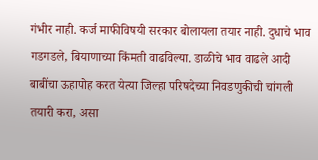गंभीर नाही. कर्ज माफीविषयी सरकार बोलायला तयार नाही. दुधाचे भाव गडगडले, बियाणाच्या किंमती वाढविल्या. डाळीचे भाव वाढले आदी बाबींचा ऊहापोह करत येत्या जिल्हा परिषदेच्या निवडणुकीची चांगली तयारी करा, असा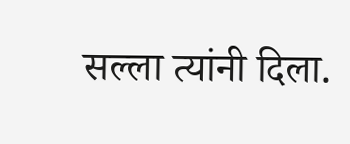सल्ला त्यांनी दिला.